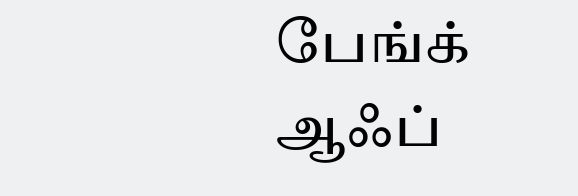பேங்க் ஆஃப்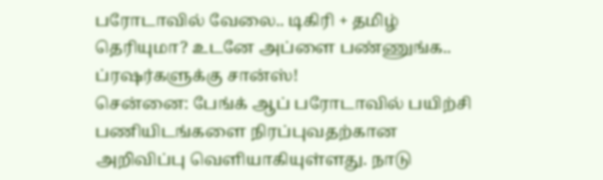பரோடாவில் வேலை.. டிகிரி + தமிழ் தெரியுமா? உடனே அப்ளை பண்ணுங்க.. ப்ரஷர்களுக்கு சான்ஸ்!
சென்னை: பேங்க் ஆப் பரோடாவில் பயிற்சி பணியிடங்களை நிரப்புவதற்கான அறிவிப்பு வெளியாகியுள்ளது. நாடு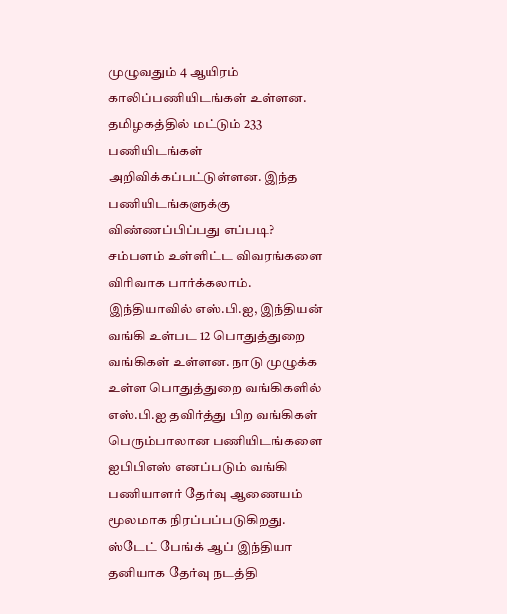முழுவதும் 4 ஆயிரம் காலிப்பணியிடங்கள் உள்ளன. தமிழகத்தில் மட்டும் 233 பணியிடங்கள் அறிவிக்கப்பட்டுள்ளன. இந்த பணியிடங்களுக்கு விண்ணப்பிப்பது எப்படி? சம்பளம் உள்ளிட்ட விவரங்களை விரிவாக பார்க்கலாம்.
இந்தியாவில் எஸ்.பி.ஐ, இந்தியன் வங்கி உள்பட 12 பொதுத்துறை வங்கிகள் உள்ளன. நாடு முழுக்க உள்ள பொதுத்துறை வங்கிகளில் எஸ்.பி.ஐ தவிர்த்து பிற வங்கிகள் பெரும்பாலான பணியிடங்களை ஐபிபிஎஸ் எனப்படும் வங்கி பணியாளர் தேர்வு ஆணையம் மூலமாக நிரப்பப்படுகிறது. ஸ்டேட் பேங்க் ஆப் இந்தியா தனியாக தேர்வு நடத்தி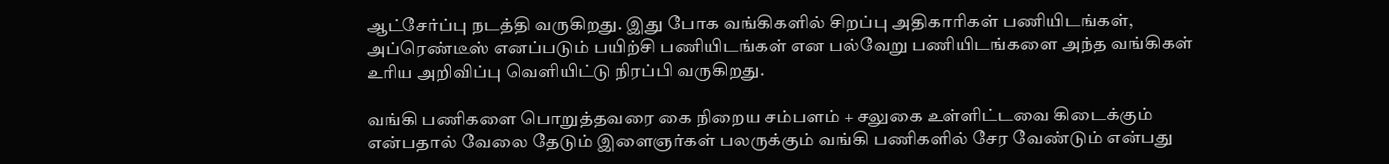ஆட்சேர்ப்பு நடத்தி வருகிறது. இது போக வங்கிகளில் சிறப்பு அதிகாரிகள் பணியிடங்கள், அப்ரெண்டீஸ் எனப்படும் பயிற்சி பணியிடங்கள் என பல்வேறு பணியிடங்களை அந்த வங்கிகள் உரிய அறிவிப்பு வெளியிட்டு நிரப்பி வருகிறது.

வங்கி பணிகளை பொறுத்தவரை கை நிறைய சம்பளம் + சலுகை உள்ளிட்டவை கிடைக்கும் என்பதால் வேலை தேடும் இளைஞர்கள் பலருக்கும் வங்கி பணிகளில் சேர வேண்டும் என்பது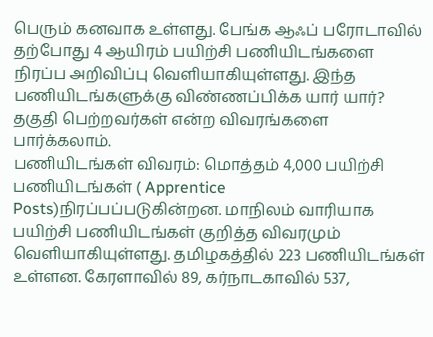பெரும் கனவாக உள்ளது. பேங்க ஆஃப் பரோடாவில் தற்போது 4 ஆயிரம் பயிற்சி பணியிடங்களை நிரப்ப அறிவிப்பு வெளியாகியுள்ளது. இந்த பணியிடங்களுக்கு விண்ணப்பிக்க யார் யார்? தகுதி பெற்றவர்கள் என்ற விவரங்களை பார்க்கலாம்.
பணியிடங்கள் விவரம்: மொத்தம் 4,000 பயிற்சி பணியிடங்கள் ( Apprentice Posts)நிரப்பப்படுகின்றன. மாநிலம் வாரியாக பயிற்சி பணியிடங்கள் குறித்த விவரமும் வெளியாகியுள்ளது. தமிழகத்தில் 223 பணியிடங்கள் உள்ளன. கேரளாவில் 89, கர்நாடகாவில் 537,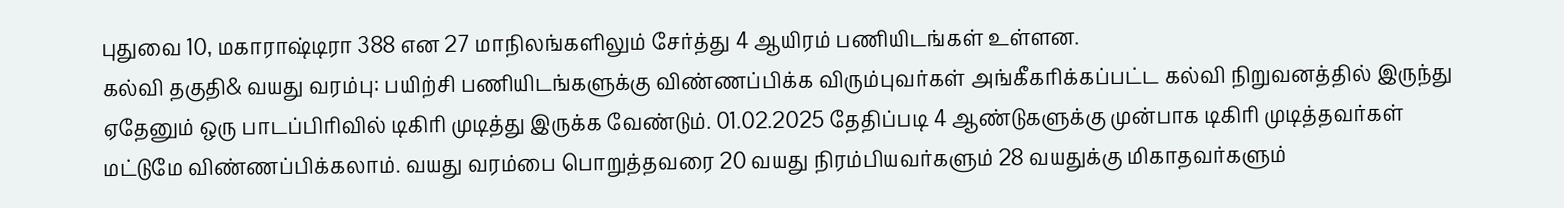புதுவை 10, மகாராஷ்டிரா 388 என 27 மாநிலங்களிலும் சேர்த்து 4 ஆயிரம் பணியிடங்கள் உள்ளன.
கல்வி தகுதி& வயது வரம்பு: பயிற்சி பணியிடங்களுக்கு விண்ணப்பிக்க விரும்புவர்கள் அங்கீகரிக்கப்பட்ட கல்வி நிறுவனத்தில் இருந்து ஏதேனும் ஒரு பாடப்பிரிவில் டிகிரி முடித்து இருக்க வேண்டும். 01.02.2025 தேதிப்படி 4 ஆண்டுகளுக்கு முன்பாக டிகிரி முடித்தவர்கள் மட்டுமே விண்ணப்பிக்கலாம். வயது வரம்பை பொறுத்தவரை 20 வயது நிரம்பியவர்களும் 28 வயதுக்கு மிகாதவர்களும்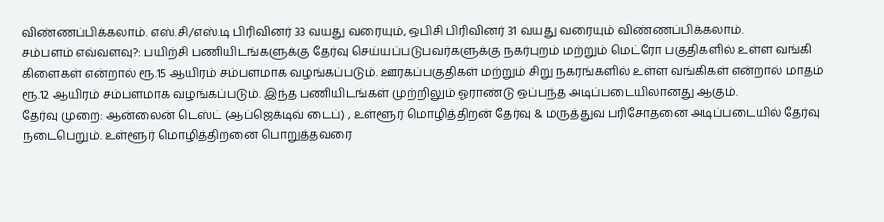விண்ணப்பிக்கலாம். எஸ்.சி/எஸ்.டி பிரிவினர் 33 வயது வரையும், ஒபிசி பிரிவினர் 31 வயது வரையும் விண்ணப்பிக்கலாம்.
சம்பளம் எவ்வளவு?: பயிற்சி பணியிடங்களுக்கு தேர்வு செய்யப்படுபவர்களுக்கு நகர்புறம் மற்றும் மெட்ரோ பகுதிகளில் உள்ள வங்கி கிளைகள் என்றால் ரூ.15 ஆயிரம் சம்பளமாக வழங்கப்படும். ஊரகப்பகுதிகள் மற்றும் சிறு நகரங்களில் உள்ள வங்கிகள் என்றால் மாதம் ரூ.12 ஆயிரம் சம்பளமாக வழங்கப்படும். இந்த பணியிடங்கள் முற்றிலும் ஓராண்டு ஒப்பந்த அடிப்படையிலானது ஆகும்.
தேர்வு முறை: ஆன்லைன் டெஸ்ட் (ஆப்ஜெக்டிவ் டைப்) , உள்ளூர் மொழித்திறன் தேர்வு & மருத்துவ பரிசோதனை அடிப்படையில் தேர்வு நடைபெறும். உள்ளூர் மொழித்திறனை பொறுத்தவரை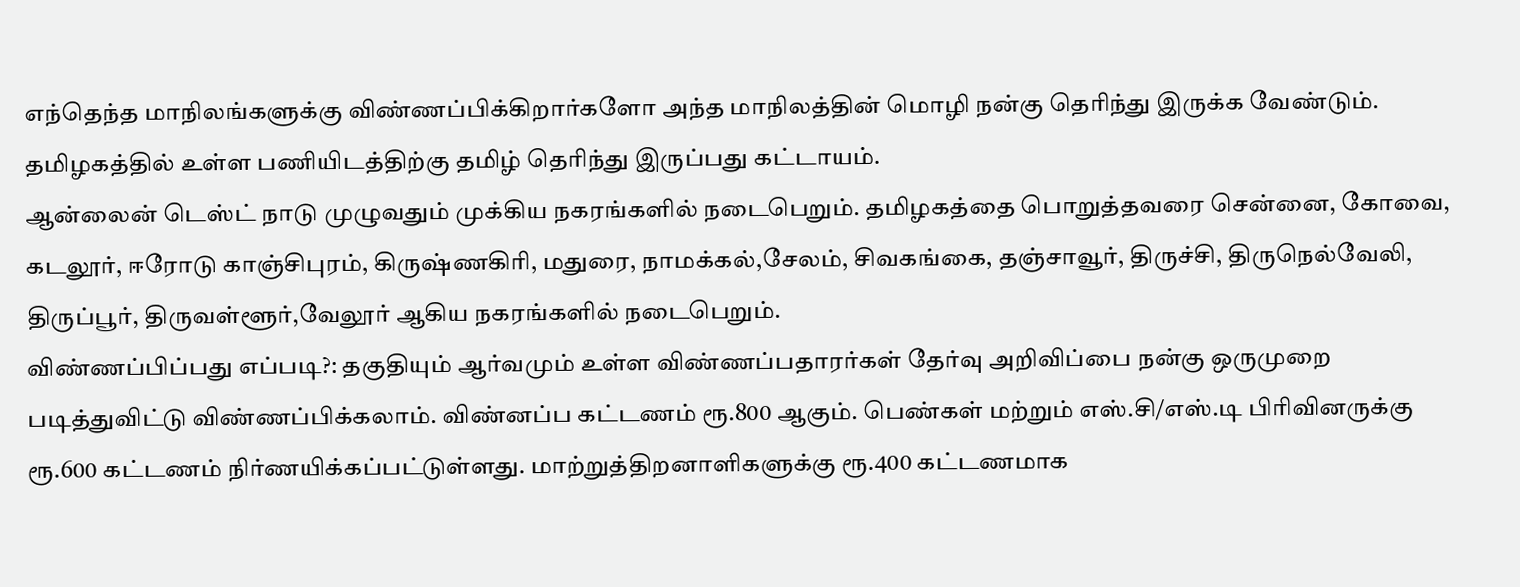எந்தெந்த மாநிலங்களுக்கு விண்ணப்பிக்கிறார்களோ அந்த மாநிலத்தின் மொழி நன்கு தெரிந்து இருக்க வேண்டும். தமிழகத்தில் உள்ள பணியிடத்திற்கு தமிழ் தெரிந்து இருப்பது கட்டாயம்.
ஆன்லைன் டெஸ்ட் நாடு முழுவதும் முக்கிய நகரங்களில் நடைபெறும். தமிழகத்தை பொறுத்தவரை சென்னை, கோவை, கடலூர், ஈரோடு காஞ்சிபுரம், கிருஷ்ணகிரி, மதுரை, நாமக்கல்,சேலம், சிவகங்கை, தஞ்சாவூர், திருச்சி, திருநெல்வேலி, திருப்பூர், திருவள்ளூர்,வேலூர் ஆகிய நகரங்களில் நடைபெறும்.
விண்ணப்பிப்பது எப்படி?: தகுதியும் ஆர்வமும் உள்ள விண்ணப்பதாரர்கள் தேர்வு அறிவிப்பை நன்கு ஒருமுறை படித்துவிட்டு விண்ணப்பிக்கலாம். விண்னப்ப கட்டணம் ரூ.800 ஆகும். பெண்கள் மற்றும் எஸ்.சி/எஸ்.டி பிரிவினருக்கு ரூ.600 கட்டணம் நிர்ணயிக்கப்பட்டுள்ளது. மாற்றுத்திறனாளிகளுக்கு ரூ.400 கட்டணமாக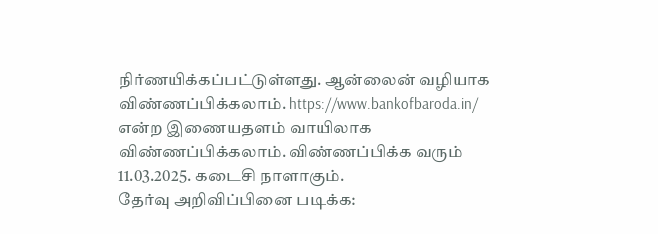நிர்ணயிக்கப்பட்டுள்ளது. ஆன்லைன் வழியாக விண்ணப்பிக்கலாம். https://www.bankofbaroda.in/ என்ற இணையதளம் வாயிலாக விண்ணப்பிக்கலாம். விண்ணப்பிக்க வரும் 11.03.2025. கடைசி நாளாகும்.
தேர்வு அறிவிப்பினை படிக்க: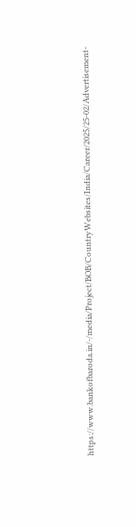https://www.bankofbaroda.in/-/media/Project/BOB/CountryWebsites/India/Career/2025/25-02/Advertisement-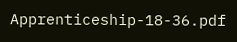Apprenticeship-18-36.pdf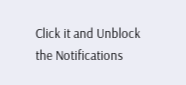Click it and Unblock the Notifications